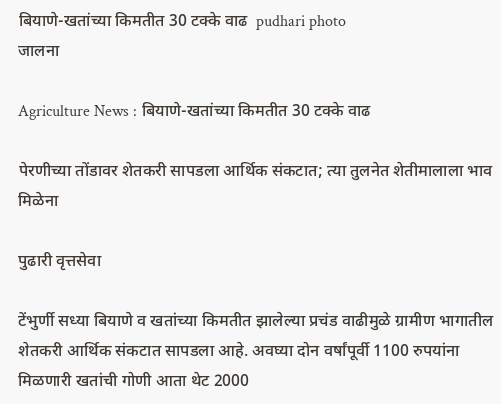बियाणे-खतांच्या किमतीत 30 टक्के वाढ  pudhari photo
जालना

Agriculture News : बियाणे-खतांच्या किमतीत 30 टक्के वाढ

पेरणीच्या तोंडावर शेतकरी सापडला आर्थिक संकटात; त्या तुलनेत शेतीमालाला भाव मिळेना

पुढारी वृत्तसेवा

टेंभुर्णी सध्या बियाणे व खतांच्या किमतीत झालेल्या प्रचंड वाढीमुळे ग्रामीण भागातील शेतकरी आर्थिक संकटात सापडला आहे. अवघ्या दोन वर्षांपूर्वी 1100 रुपयांना मिळणारी खतांची गोणी आता थेट 2000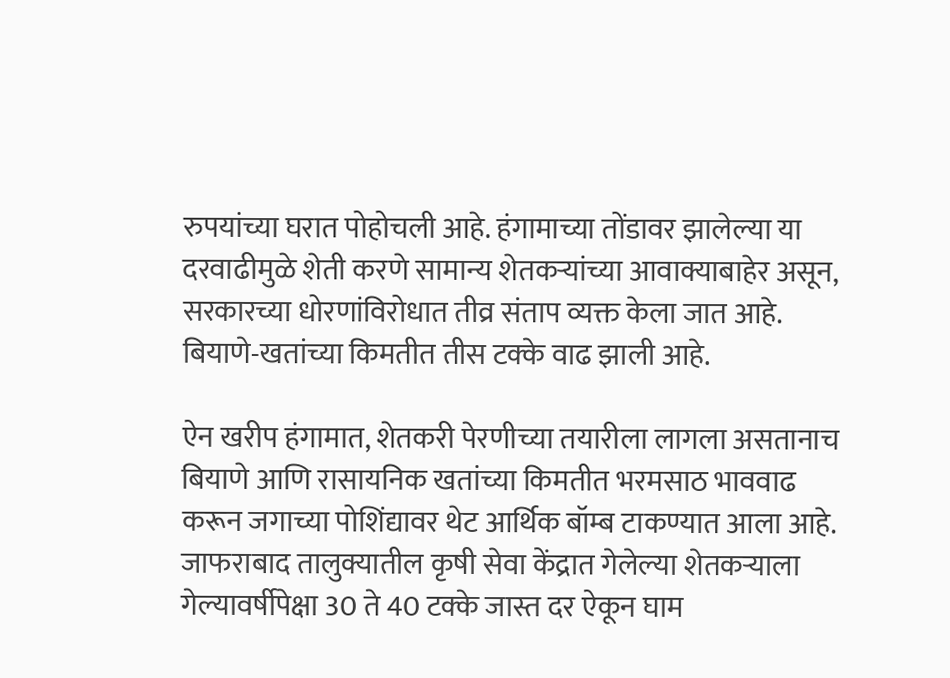रुपयांच्या घरात पोहोचली आहे. हंगामाच्या तोंडावर झालेल्या या दरवाढीमुळे शेती करणे सामान्य शेतकऱ्यांच्या आवाक्याबाहेर असून, सरकारच्या धोरणांविरोधात तीव्र संताप व्यक्त केला जात आहे. बियाणे-खतांच्या किमतीत तीस टक्के वाढ झाली आहे.

ऐन खरीप हंगामात, शेतकरी पेरणीच्या तयारीला लागला असतानाच बियाणे आणि रासायनिक खतांच्या किमतीत भरमसाठ भाववाढ करून जगाच्या पोशिंद्यावर थेट आर्थिक बॉम्ब टाकण्यात आला आहे. जाफराबाद तालुक्यातील कृषी सेवा केंद्रात गेलेल्या शेतकऱ्याला गेल्यावर्षीपेक्षा 30 ते 40 टक्के जास्त दर ऐकून घाम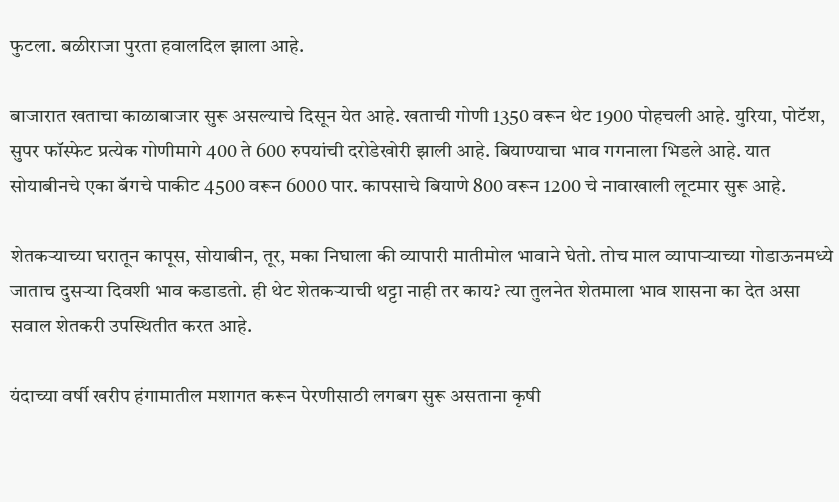फुटला. बळीराजा पुरता हवालदिल झाला आहे.

बाजारात खताचा काळाबाजार सुरू असल्याचे दिसून येत आहे. खताची गोणी 1350 वरून थेट 1900 पोहचली आहे. युरिया, पोटॅश, सुपर फॉस्फेट प्रत्येक गोणीमागे 400 ते 600 रुपयांची दरोडेखोरी झाली आहे. बियाण्याचा भाव गगनाला भिडले आहे. यात सोयाबीनचे एका बॅगचे पाकीट 4500 वरून 6000 पार. कापसाचे बियाणे 800 वरून 1200 चे नावाखाली लूटमार सुरू आहे.

शेतकऱ्याच्या घरातून कापूस, सोयाबीन, तूर, मका निघाला की व्यापारी मातीमोल भावाने घेतो. तोच माल व्यापाऱ्याच्या गोडाऊनमध्ये जाताच दुसऱ्या दिवशी भाव कडाडतो. ही थेट शेतकऱ्याची थट्टा नाही तर काय? त्या तुलनेत शेतमाला भाव शासना का देत असा सवाल शेतकरी उपस्थितीत करत आहे.

यंदाच्या वर्षी खरीप हंगामातील मशागत करून पेरणीसाठी लगबग सुरू असताना कृषी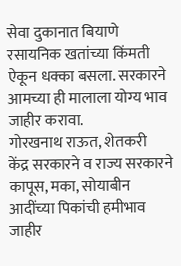सेवा दुकानात बियाणे रसायनिक खतांच्या किंमती ऐकून धक्का बसला. सरकारने आमच्या ही मालाला योग्य भाव जाहीर करावा.
गोरखनाथ राऊत, शेतकरी
केंद्र सरकारने व राज्य सरकारने कापूस, मका, सोयाबीन आदींच्या पिकांची हमीभाव जाहीर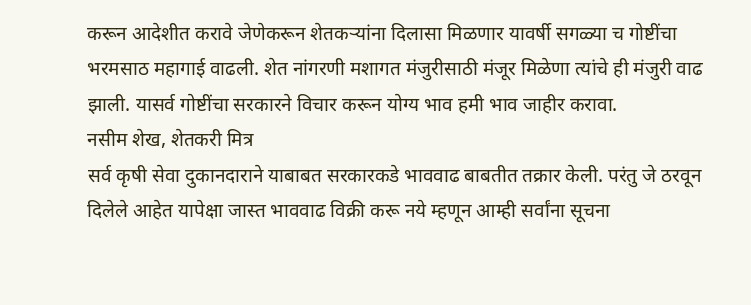करून आदेशीत करावे जेणेकरून शेतकऱ्यांना दिलासा मिळणार यावर्षी सगळ्या च गोष्टींचा भरमसाठ महागाई वाढली. शेत नांगरणी मशागत मंजुरीसाठी मंजूर मिळेणा त्यांचे ही मंजुरी वाढ झाली. यासर्व गोष्टींचा सरकारने विचार करून योग्य भाव हमी भाव जाहीर करावा.
नसीम शेख, शेतकरी मित्र
सर्व कृषी सेवा दुकानदाराने याबाबत सरकारकडे भाववाढ बाबतीत तक्रार केली. परंतु जे ठरवून दिलेले आहेत यापेक्षा जास्त भाववाढ विक्री करू नये म्हणून आम्ही सर्वांना सूचना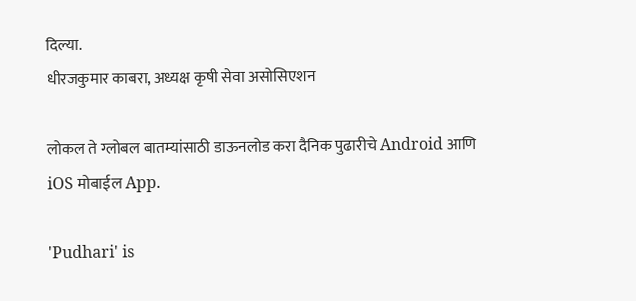दिल्या.
धीरजकुमार काबरा, अध्यक्ष कृषी सेवा असोसिएशन

लोकल ते ग्लोबल बातम्यांसाठी डाऊनलोड करा दैनिक पुढारीचे Android आणि iOS मोबाईल App.

'Pudhari' is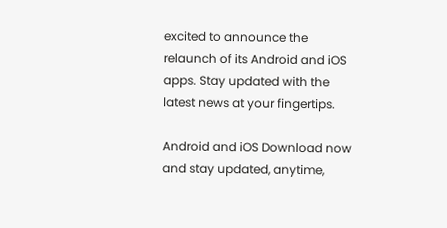excited to announce the relaunch of its Android and iOS apps. Stay updated with the latest news at your fingertips.

Android and iOS Download now and stay updated, anytime,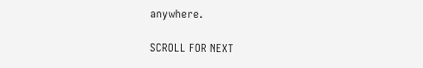anywhere.

SCROLL FOR NEXT